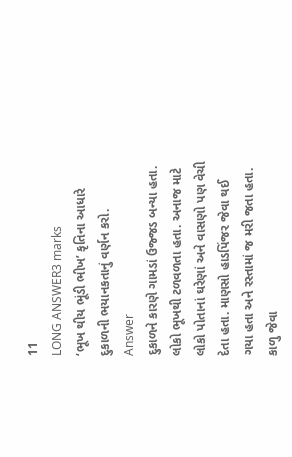11
LONG ANSWER3 marks
‘ભૂખ થીય ભૂંડી ભીખ’ કૃતિના આધારે દુકાળની ભયાનકતાનું વર્ણન કરો.
Answer
દુકાળને કારણે ગામડાં ઉજ્જડ બન્યા હતા. લોકો ભૂખથી ટળવળતા હતા. અનાજ માટે લોકો પોતાનાં ઘરેણાં અને વાસણો પણ વેચી દેતા હતા. માણસો હાડપિંજર જેવા થઈ ગયા હતા અને રસ્તામાં જ મરી જતા હતા. કાળુ જેવા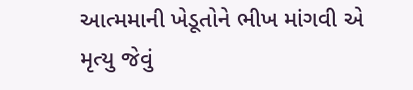આત્મમાની ખેડૂતોને ભીખ માંગવી એ મૃત્યુ જેવું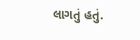લાગતું હતું.